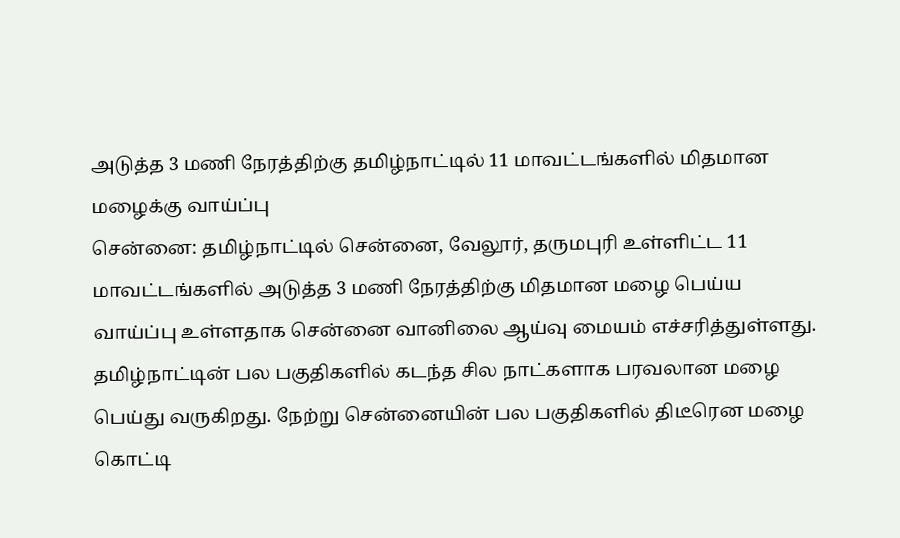அடுத்த 3 மணி நேரத்திற்கு தமிழ்நாட்டில் 11 மாவட்டங்களில் மிதமான மழைக்கு வாய்ப்பு
சென்னை: தமிழ்நாட்டில் சென்னை, வேலூர், தருமபுரி உள்ளிட்ட 11 மாவட்டங்களில் அடுத்த 3 மணி நேரத்திற்கு மிதமான மழை பெய்ய வாய்ப்பு உள்ளதாக சென்னை வானிலை ஆய்வு மையம் எச்சரித்துள்ளது. தமிழ்நாட்டின் பல பகுதிகளில் கடந்த சில நாட்களாக பரவலான மழை பெய்து வருகிறது. நேற்று சென்னையின் பல பகுதிகளில் திடீரென மழை கொட்டி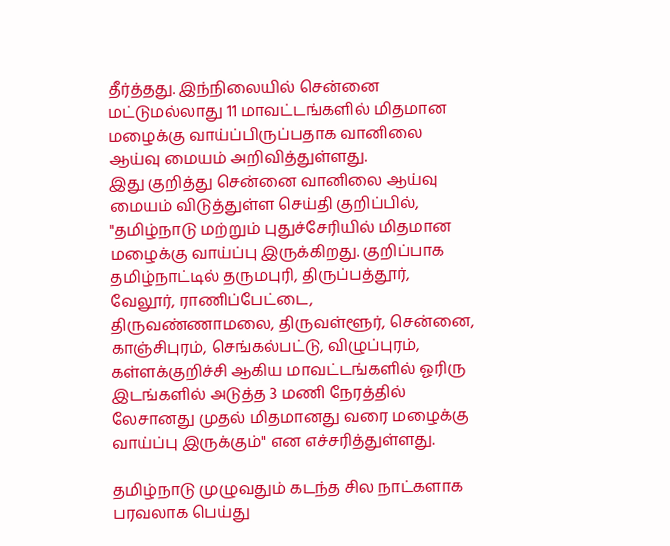தீர்த்தது. இந்நிலையில் சென்னை மட்டுமல்லாது 11 மாவட்டங்களில் மிதமான மழைக்கு வாய்ப்பிருப்பதாக வானிலை ஆய்வு மையம் அறிவித்துள்ளது.
இது குறித்து சென்னை வானிலை ஆய்வு மையம் விடுத்துள்ள செய்தி குறிப்பில், "தமிழ்நாடு மற்றும் புதுச்சேரியில் மிதமான மழைக்கு வாய்ப்பு இருக்கிறது. குறிப்பாக தமிழ்நாட்டில் தருமபுரி, திருப்பத்தூர், வேலூர், ராணிப்பேட்டை, திருவண்ணாமலை, திருவள்ளூர், சென்னை, காஞ்சிபுரம், செங்கல்பட்டு, விழுப்புரம், கள்ளக்குறிச்சி ஆகிய மாவட்டங்களில் ஓரிரு இடங்களில் அடுத்த 3 மணி நேரத்தில் லேசானது முதல் மிதமானது வரை மழைக்கு வாய்ப்பு இருக்கும்" என எச்சரித்துள்ளது.

தமிழ்நாடு முழுவதும் கடந்த சில நாட்களாக பரவலாக பெய்து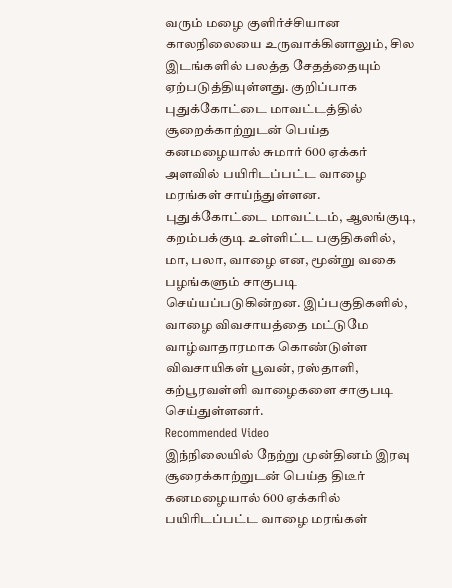வரும் மழை குளிர்ச்சியான காலநிலையை உருவாக்கினாலும், சில இடங்களில் பலத்த சேதத்தையும் ஏற்படுத்தியுள்ளது. குறிப்பாக புதுக்கோட்டை மாவட்டத்தில் சூறைக்காற்றுடன் பெய்த கனமழையால் சுமார் 600 ஏக்கர் அளவில் பயிரிடப்பட்ட வாழை மரங்கள் சாய்ந்துள்ளன.
புதுக்கோட்டை மாவட்டம், ஆலங்குடி, கறம்பக்குடி உள்ளிட்ட பகுதிகளில், மா, பலா, வாழை என, மூன்று வகை பழங்களும் சாகுபடி செய்யப்படுகின்றன. இப்பகுதிகளில், வாழை விவசாயத்தை மட்டுமே வாழ்வாதாரமாக கொண்டுள்ள விவசாயிகள் பூவன், ரஸ்தாளி, கற்பூரவள்ளி வாழைகளை சாகுபடி செய்துள்ளனர்.
Recommended Video
இந்நிலையில் நேற்று முன்தினம் இரவு சூரைக்காற்றுடன் பெய்த திடீர் கனமழையால் 600 ஏக்கரில் பயிரிடப்பட்ட வாழை மரங்கள்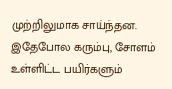முற்றிலுமாக சாய்ந்தன. இதேபோல கரும்பு, சோளம் உள்ளிட்ட பயிர்களும்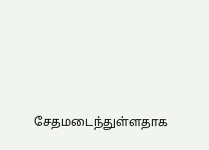சேதமடைந்துள்ளதாக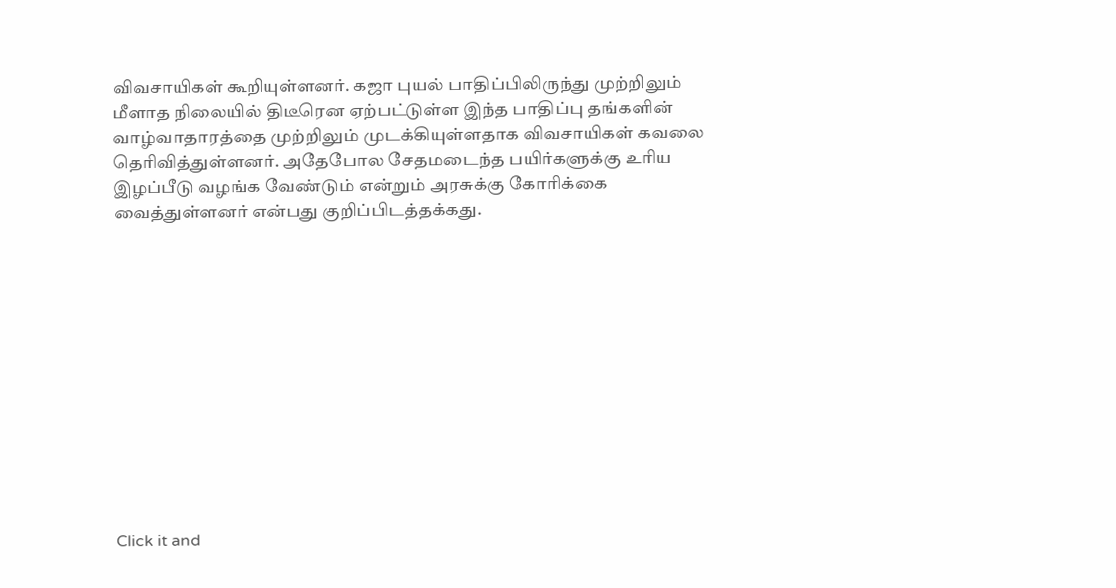விவசாயிகள் கூறியுள்ளனர். கஜா புயல் பாதிப்பிலிருந்து முற்றிலும் மீளாத நிலையில் திடீரென ஏற்பட்டுள்ள இந்த பாதிப்பு தங்களின் வாழ்வாதாரத்தை முற்றிலும் முடக்கியுள்ளதாக விவசாயிகள் கவலை தெரிவித்துள்ளனர். அதேபோல சேதமடைந்த பயிர்களுக்கு உரிய இழப்பீடு வழங்க வேண்டும் என்றும் அரசுக்கு கோரிக்கை வைத்துள்ளனர் என்பது குறிப்பிடத்தக்கது.












Click it and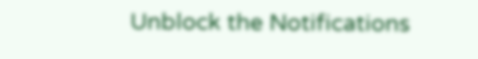Unblock the Notifications